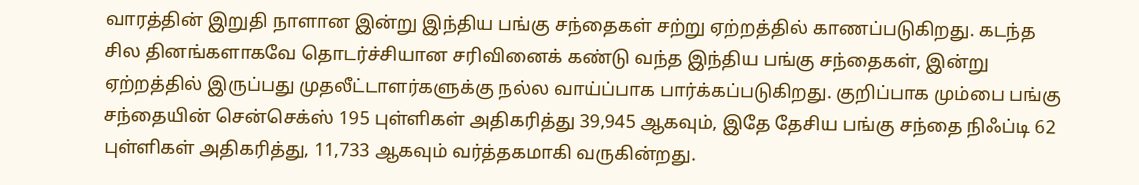வாரத்தின் இறுதி நாளான இன்று இந்திய பங்கு சந்தைகள் சற்று ஏற்றத்தில் காணப்படுகிறது. கடந்த சில தினங்களாகவே தொடர்ச்சியான சரிவினைக் கண்டு வந்த இந்திய பங்கு சந்தைகள், இன்று ஏற்றத்தில் இருப்பது முதலீட்டாளர்களுக்கு நல்ல வாய்ப்பாக பார்க்கப்படுகிறது. குறிப்பாக மும்பை பங்கு சந்தையின் சென்செக்ஸ் 195 புள்ளிகள் அதிகரித்து 39,945 ஆகவும், இதே தேசிய பங்கு சந்தை நிஃப்டி 62 புள்ளிகள் அதிகரித்து, 11,733 ஆகவும் வர்த்தகமாகி வருகின்றது.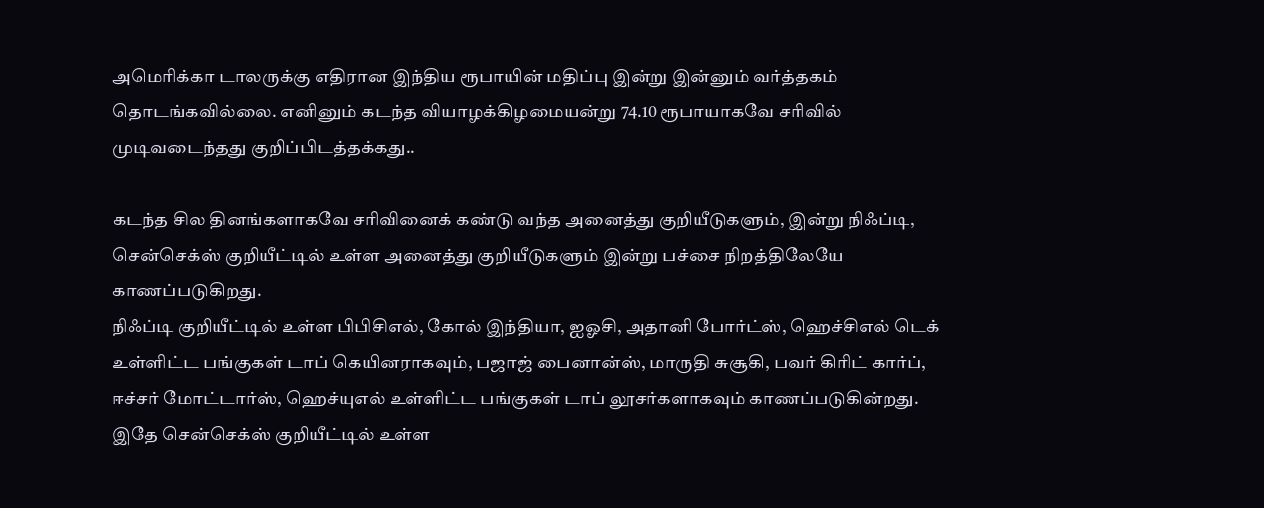அமெரிக்கா டாலருக்கு எதிரான இந்திய ரூபாயின் மதிப்பு இன்று இன்னும் வர்த்தகம் தொடங்கவில்லை. எனினும் கடந்த வியாழக்கிழமையன்று 74.10 ரூபாயாகவே சரிவில் முடிவடைந்தது குறிப்பிடத்தக்கது..

கடந்த சில தினங்களாகவே சரிவினைக் கண்டு வந்த அனைத்து குறியீடுகளும், இன்று நிஃப்டி, சென்செக்ஸ் குறியீட்டில் உள்ள அனைத்து குறியீடுகளும் இன்று பச்சை நிறத்திலேயே காணப்படுகிறது.
நிஃப்டி குறியீட்டில் உள்ள பிபிசிஎல், கோல் இந்தியா, ஐஓசி, அதானி போர்ட்ஸ், ஹெச்சிஎல் டெக் உள்ளிட்ட பங்குகள் டாப் கெயினராகவும், பஜாஜ் பைனான்ஸ், மாருதி சுசூகி, பவர் கிரிட் கார்ப், ஈச்சர் மோட்டார்ஸ், ஹெச்யுஎல் உள்ளிட்ட பங்குகள் டாப் லூசர்களாகவும் காணப்படுகின்றது.
இதே சென்செக்ஸ் குறியீட்டில் உள்ள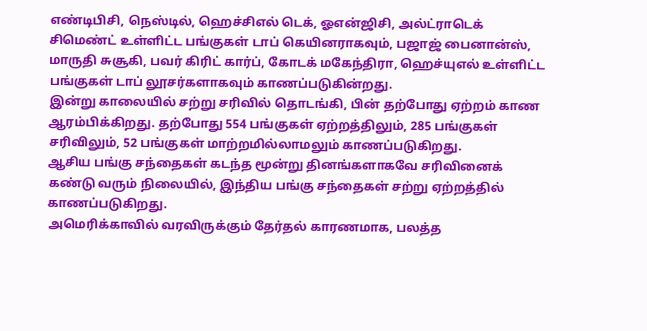எண்டிபிசி, நெஸ்டில், ஹெச்சிஎல் டெக், ஓஎன்ஜிசி, அல்ட்ராடெக் சிமெண்ட் உள்ளிட்ட பங்குகள் டாப் கெயினராகவும், பஜாஜ் பைனான்ஸ், மாருதி சுசூகி, பவர் கிரிட் கார்ப், கோடக் மகேந்திரா, ஹெச்யுஎல் உள்ளிட்ட பங்குகள் டாப் லூசர்களாகவும் காணப்படுகின்றது.
இன்று காலையில் சற்று சரிவில் தொடங்கி, பின் தற்போது ஏற்றம் காண ஆரம்பிக்கிறது. தற்போது 554 பங்குகள் ஏற்றத்திலும், 285 பங்குகள் சரிவிலும், 52 பங்குகள் மாற்றமில்லாமலும் காணப்படுகிறது.
ஆசிய பங்கு சந்தைகள் கடந்த மூன்று தினங்களாகவே சரிவினைக் கண்டு வரும் நிலையில், இந்திய பங்கு சந்தைகள் சற்று ஏற்றத்தில் காணப்படுகிறது.
அமெரிக்காவில் வரவிருக்கும் தேர்தல் காரணமாக, பலத்த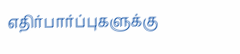எதிர்பார்ப்புகளுக்கு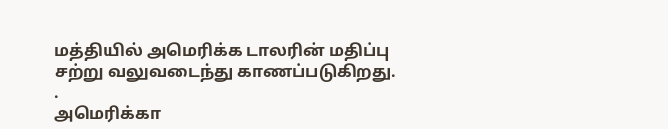மத்தியில் அமெரிக்க டாலரின் மதிப்பு சற்று வலுவடைந்து காணப்படுகிறது.
.
அமெரிக்கா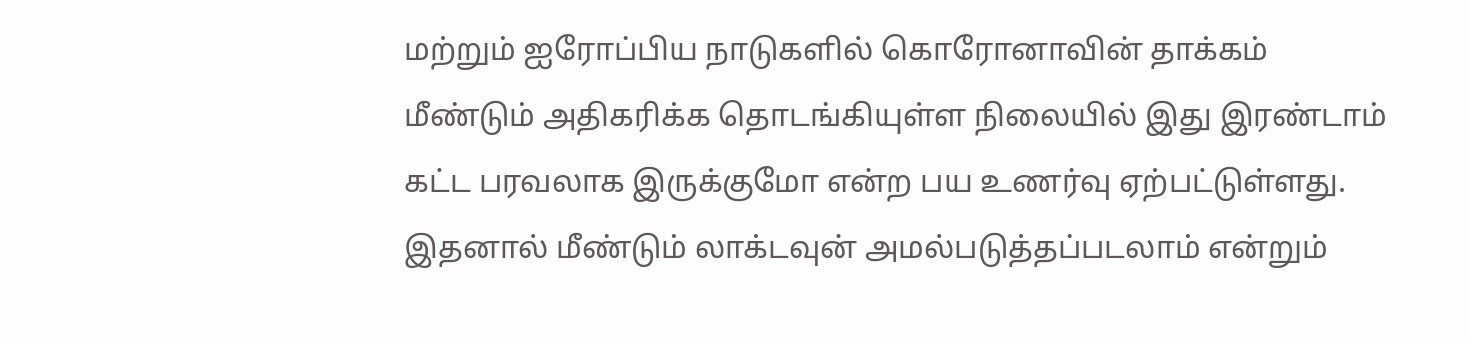மற்றும் ஐரோப்பிய நாடுகளில் கொரோனாவின் தாக்கம் மீண்டும் அதிகரிக்க தொடங்கியுள்ள நிலையில் இது இரண்டாம் கட்ட பரவலாக இருக்குமோ என்ற பய உணர்வு ஏற்பட்டுள்ளது. இதனால் மீண்டும் லாக்டவுன் அமல்படுத்தப்படலாம் என்றும்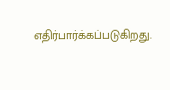எதிர்பார்க்கப்படுகிறது.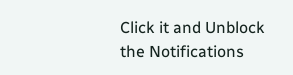Click it and Unblock the Notifications